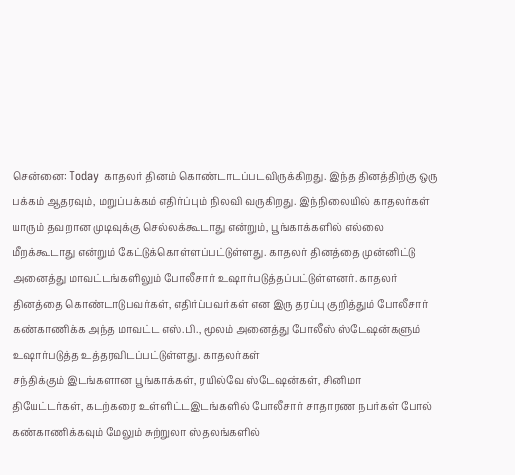சென்னை: Today காதலர் தினம் கொண்டாடப்படவிருக்கிறது. இந்த தினத்திற்கு ஒரு பக்கம் ஆதரவும், மறுப்பக்கம் எதிர்ப்பும் நிலவி வருகிறது. இந்நிலையில் காதலர்கள் யாரும் தவறான முடிவுக்கு செல்லக்கூடாது என்றும், பூங்காக்களில் எல்லை மீறக்கூடாது என்றும் கேட்டுக்கொள்ளப்பட்டுள்ளது. காதலர் தினத்தை முன்னிட்டு அனைத்து மாவட்டங்களிலும் போலீசார் உஷார்படுத்தப்பட்டுள்ளனர். காதலர் தினத்தை கொண்டாடுபவர்கள், எதிர்ப்பவர்கள் என இரு தரப்பு குறித்தும் போலீசார் கண்காணிக்க அந்த மாவட்ட எஸ்.பி., மூலம் அனைத்து போலீஸ் ஸ்டேஷன்களும் உஷார்படுத்த உத்தரவிடப்பட்டுள்ளது. காதலர்கள்
சந்திக்கும் இடங்களான பூங்காக்கள், ரயில்வே ஸ்டேஷன்கள், சினிமா
தியேட்டர்கள், கடற்கரை உள்ளிட்டஇடங்களில் போலீசார் சாதாரண நபர்கள் போல் கண்காணிக்கவும் மேலும் சுற்றுலா ஸ்தலங்களில்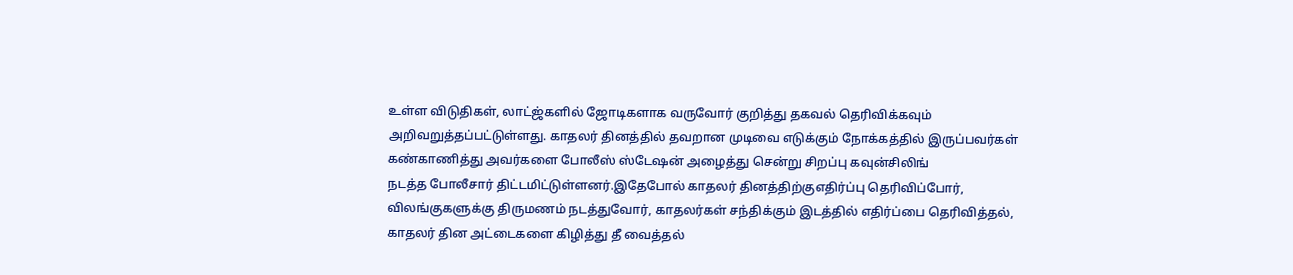உள்ள விடுதிகள், லாட்ஜ்களில் ஜோடிகளாக வருவோர் குறித்து தகவல் தெரிவிக்கவும் அறிவறுத்தப்பட்டுள்ளது. காதலர் தினத்தில் தவறான முடிவை எடுக்கும் நோக்கத்தில் இருப்பவர்கள்
கண்காணித்து அவர்களை போலீஸ் ஸ்டேஷன் அழைத்து சென்று சிறப்பு கவுன்சிலிங்
நடத்த போலீசார் திட்டமிட்டுள்ளனர்.இதேபோல் காதலர் தினத்திற்குஎதிர்ப்பு தெரிவிப்போர், விலங்குகளுக்கு திருமணம் நடத்துவோர், காதலர்கள் சந்திக்கும் இடத்தில் எதிர்ப்பை தெரிவித்தல், காதலர் தின அட்டைகளை கிழித்து தீ வைத்தல்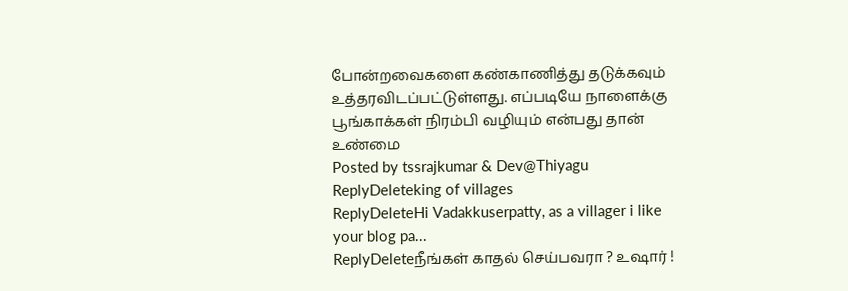போன்றவைகளை கண்காணித்து தடுக்கவும் உத்தரவிடப்பட்டுள்ளது. எப்படியே நாளைக்கு பூங்காக்கள் நிரம்பி வழியும் என்பது தான் உண்மை
Posted by tssrajkumar & Dev@Thiyagu
ReplyDeleteking of villages
ReplyDeleteHi Vadakkuserpatty, as a villager i like your blog pa...
ReplyDeleteநீங்கள் காதல் செய்பவரா ? உஷார் !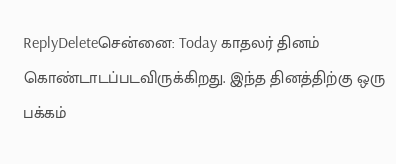ReplyDeleteசென்னை: Today காதலர் தினம் கொண்டாடப்படவிருக்கிறது. இந்த தினத்திற்கு ஒரு பக்கம்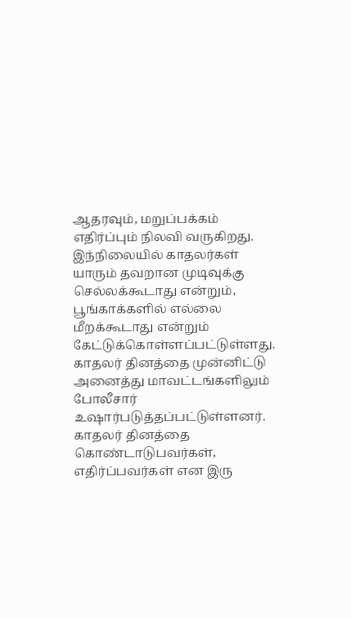ஆதரவும், மறுப்பக்கம் எதிர்ப்பும் நிலவி வருகிறது. இந்நிலையில் காதலர்கள் யாரும் தவறான முடிவுக்கு செல்லக்கூடாது என்றும், பூங்காக்களில் எல்லை மீறக்கூடாது என்றும் கேட்டுக்கொள்ளப்பட்டுள்ளது.
காதலர் தினத்தை முன்னிட்டு அனைத்து மாவட்டங்களிலும் போலீசார் உஷார்படுத்தப்பட்டுள்ளனர்.
காதலர் தினத்தை கொண்டாடுபவர்கள், எதிர்ப்பவர்கள் என இரு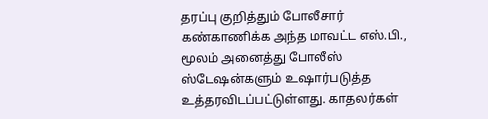தரப்பு குறித்தும் போலீசார் கண்காணிக்க அந்த மாவட்ட எஸ்.பி., மூலம் அனைத்து போலீஸ் ஸ்டேஷன்களும் உஷார்படுத்த உத்தரவிடப்பட்டுள்ளது. காதலர்கள்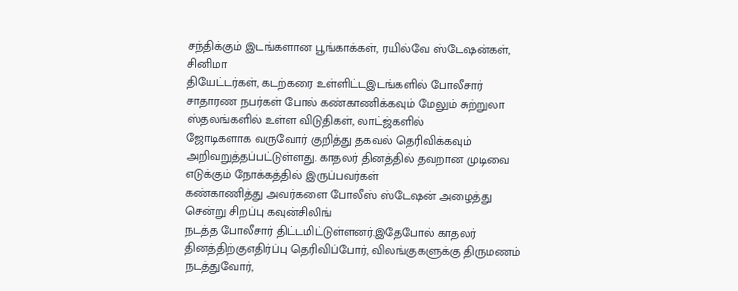சந்திக்கும் இடங்களான பூங்காக்கள், ரயில்வே ஸ்டேஷன்கள், சினிமா
தியேட்டர்கள், கடற்கரை உள்ளிட்டஇடங்களில் போலீசார் சாதாரண நபர்கள் போல் கண்காணிக்கவும் மேலும் சுற்றுலா ஸ்தலங்களில் உள்ள விடுதிகள், லாட்ஜ்களில்
ஜோடிகளாக வருவோர் குறித்து தகவல் தெரிவிக்கவும் அறிவறுத்தப்பட்டுள்ளது. காதலர் தினத்தில் தவறான முடிவை எடுக்கும் நோக்கத்தில் இருப்பவர்கள்
கண்காணித்து அவர்களை போலீஸ் ஸ்டேஷன் அழைத்து சென்று சிறப்பு கவுன்சிலிங்
நடத்த போலீசார் திட்டமிட்டுள்ளனர்.இதேபோல் காதலர் தினத்திற்குஎதிர்ப்பு தெரிவிப்போர், விலங்குகளுக்கு திருமணம் நடத்துவோர்,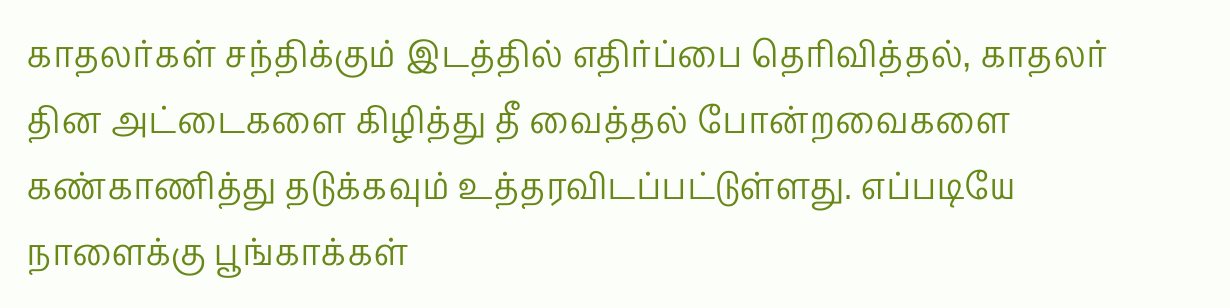காதலர்கள் சந்திக்கும் இடத்தில் எதிர்ப்பை தெரிவித்தல், காதலர் தின அட்டைகளை கிழித்து தீ வைத்தல் போன்றவைகளை கண்காணித்து தடுக்கவும் உத்தரவிடப்பட்டுள்ளது. எப்படியே நாளைக்கு பூங்காக்கள்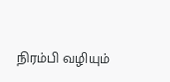நிரம்பி வழியும்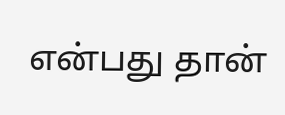என்பது தான்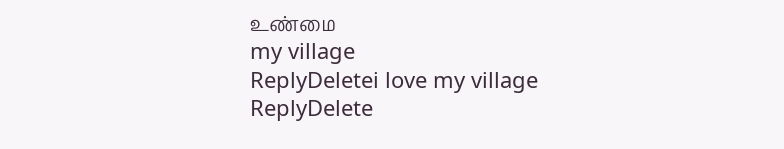உண்மை
my village
ReplyDeletei love my village
ReplyDelete